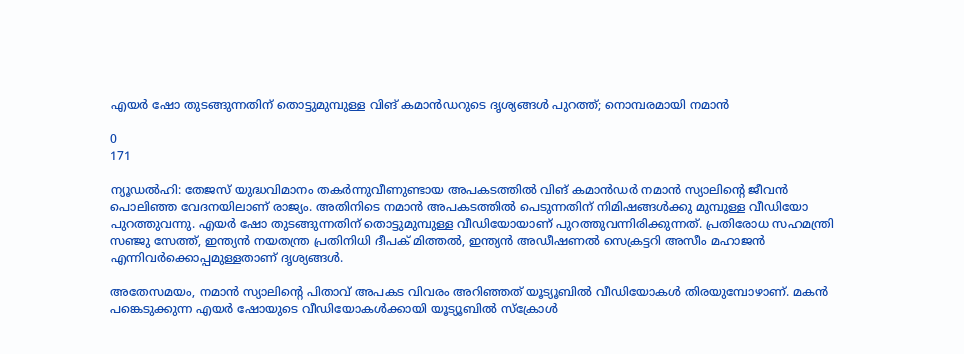എയര്‍ ഷോ തുടങ്ങുന്നതിന് തൊട്ടുമുമ്പുള്ള വിങ് കമാന്‍ഡറുടെ ദൃശ്യങ്ങള്‍ പുറത്ത്; നൊമ്പരമായി നമാന്‍

0
171

ന്യൂഡല്‍ഹി: തേജസ് യുദ്ധവിമാനം തകര്‍ന്നുവീണുണ്ടായ അപകടത്തില്‍ വിങ് കമാന്‍ഡര്‍ നമാന്‍ സ്യാലിന്റെ ജീവന്‍ പൊലിഞ്ഞ വേദനയിലാണ് രാജ്യം. അതിനിടെ നമാന്‍ അപകടത്തില്‍ പെടുന്നതിന് നിമിഷങ്ങള്‍ക്കു മുമ്പുള്ള വീഡിയോ പുറത്തുവന്നു. എയര്‍ ഷോ തുടങ്ങുന്നതിന് തൊട്ടുമുമ്പുള്ള വീഡിയോയാണ് പുറത്തുവന്നിരിക്കുന്നത്. പ്രതിരോധ സഹമന്ത്രി സഞ്ജു സേത്ത്, ഇന്ത്യന്‍ നയതന്ത്ര പ്രതിനിധി ദീപക് മിത്തല്‍, ഇന്ത്യന്‍ അഡീഷണല്‍ സെക്രട്ടറി അസീം മഹാജന്‍ എന്നിവര്‍ക്കൊപ്പമുള്ളതാണ് ദൃശ്യങ്ങള്‍.

അതേസമയം, നമാന്‍ സ്യാലിന്റെ പിതാവ് അപകട വിവരം അറിഞ്ഞത് യൂട്യൂബില്‍ വീഡിയോകള്‍ തിരയുമ്പോഴാണ്. മകന്‍ പങ്കെടുക്കുന്ന എയര്‍ ഷോയുടെ വീഡിയോകള്‍ക്കായി യൂട്യൂബില്‍ സ്‌ക്രോള്‍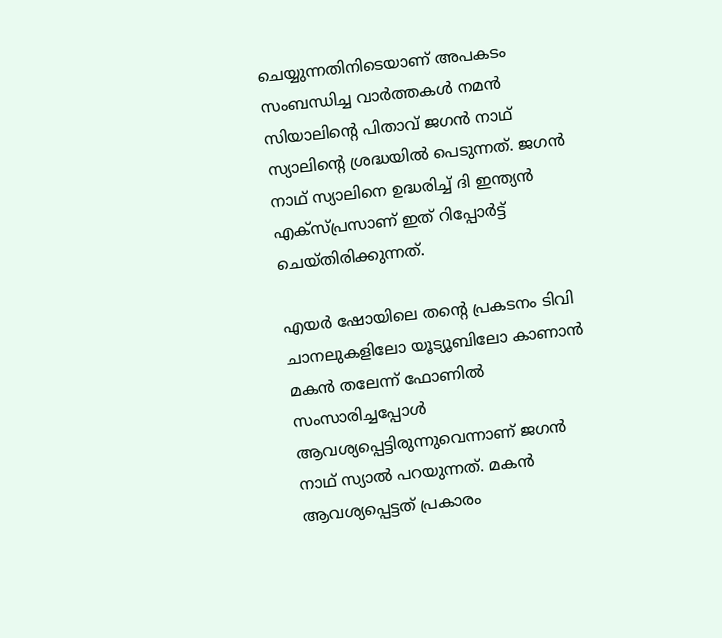ചെയ്യുന്നതിനിടെയാണ് അപകടം സംബന്ധിച്ച വാര്‍ത്തകള്‍ നമന്‍ സിയാലിന്റെ പിതാവ് ജഗന്‍ നാഥ് സ്യാലിന്റെ ശ്രദ്ധയില്‍ പെടുന്നത്. ജഗന്‍ നാഥ് സ്യാലിനെ ഉദ്ധരിച്ച് ദി ഇന്ത്യന്‍ എക്‌സ്പ്രസാണ് ഇത് റിപ്പോര്‍ട്ട് ചെയ്തിരിക്കുന്നത്.

എയര്‍ ഷോയിലെ തന്റെ പ്രകടനം ടിവി ചാനലുകളിലോ യൂട്യൂബിലോ കാണാന്‍ മകന്‍ തലേന്ന് ഫോണില്‍ സംസാരിച്ചപ്പോള്‍ ആവശ്യപ്പെട്ടിരുന്നുവെന്നാണ് ജഗന്‍ നാഥ് സ്യാല്‍ പറയുന്നത്. മകന്‍ ആവശ്യപ്പെട്ടത് പ്രകാരം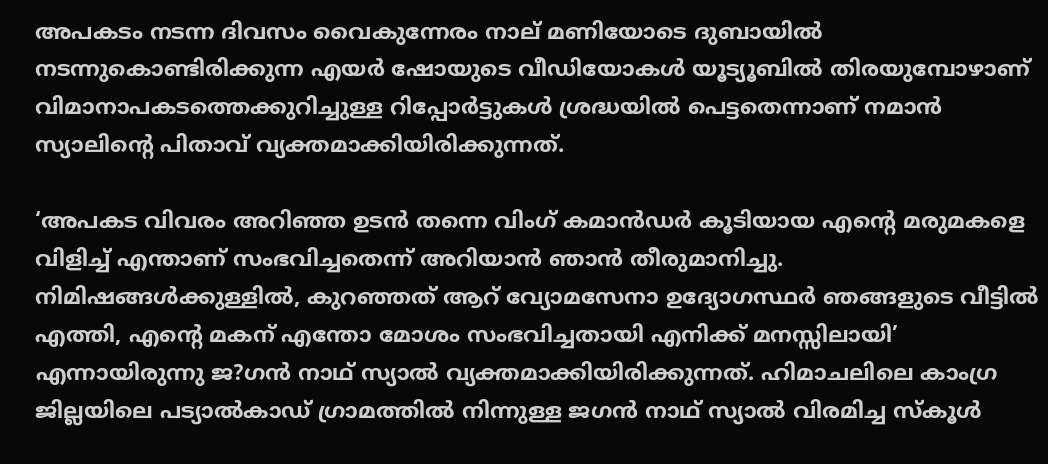അപകടം നടന്ന ദിവസം വൈകുന്നേരം നാല് മണിയോടെ ദുബായില്‍ നടന്നുകൊണ്ടിരിക്കുന്ന എയര്‍ ഷോയുടെ വീഡിയോകള്‍ യൂട്യൂബില്‍ തിരയുമ്പോഴാണ് വിമാനാപകടത്തെക്കുറിച്ചുള്ള റിപ്പോര്‍ട്ടുകള്‍ ശ്രദ്ധയില്‍ പെട്ടതെന്നാണ് നമാന്‍ സ്യാലിന്റെ പിതാവ് വ്യക്തമാക്കിയിരിക്കുന്നത്.

‘അപകട വിവരം അറിഞ്ഞ ഉടന്‍ തന്നെ വിംഗ് കമാന്‍ഡര്‍ കൂടിയായ എന്റെ മരുമകളെ വിളിച്ച് എന്താണ് സംഭവിച്ചതെന്ന് അറിയാന്‍ ഞാന്‍ തീരുമാനിച്ചു. നിമിഷങ്ങള്‍ക്കുള്ളില്‍, കുറഞ്ഞത് ആറ് വ്യോമസേനാ ഉദ്യോഗസ്ഥര്‍ ഞങ്ങളുടെ വീട്ടില്‍ എത്തി, എന്റെ മകന് എന്തോ മോശം സംഭവിച്ചതായി എനിക്ക് മനസ്സിലായി’ എന്നായിരുന്നു ജ?ഗന്‍ നാഥ് സ്യാല്‍ വ്യക്തമാക്കിയിരിക്കുന്നത്. ഹിമാചലിലെ കാംഗ്ര ജില്ലയിലെ പട്യാല്‍കാഡ് ഗ്രാമത്തില്‍ നിന്നുള്ള ജഗന്‍ നാഥ് സ്യാല്‍ വിരമിച്ച സ്‌കൂള്‍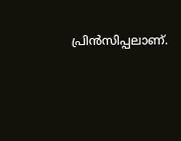പ്രിന്‍സിപ്പലാണ്.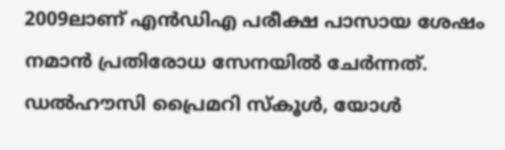2009ലാണ് എന്‍ഡിഎ പരീക്ഷ പാസായ ശേഷം നമാന്‍ പ്രതിരോധ സേനയില്‍ ചേര്‍ന്നത്. ഡല്‍ഹൗസി പ്രൈമറി സ്‌കൂള്‍, യോള്‍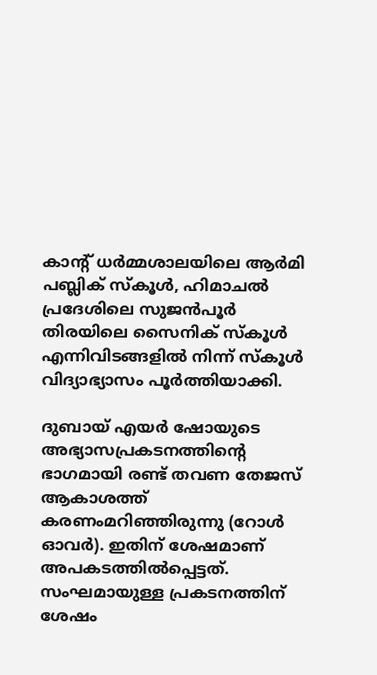കാന്റ് ധര്‍മ്മശാലയിലെ ആര്‍മി പബ്ലിക് സ്‌കൂള്‍, ഹിമാചല്‍ പ്രദേശിലെ സുജന്‍പൂര്‍ തിരയിലെ സൈനിക് സ്‌കൂള്‍ എന്നിവിടങ്ങളില്‍ നിന്ന് സ്‌കൂള്‍ വിദ്യാഭ്യാസം പൂര്‍ത്തിയാക്കി.

ദുബായ് എയര്‍ ഷോയുടെ അഭ്യാസപ്രകടനത്തിന്റെ ഭാഗമായി രണ്ട് തവണ തേജസ് ആകാശത്ത് കരണംമറിഞ്ഞിരുന്നു (റോള്‍ ഓവര്‍). ഇതിന് ശേഷമാണ് അപകടത്തില്‍പ്പെട്ടത്. സംഘമായുള്ള പ്രകടനത്തിന് ശേഷം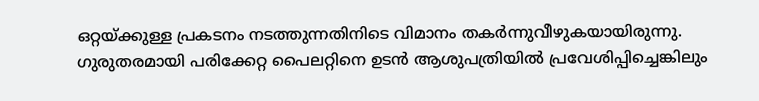ഒറ്റയ്ക്കുള്ള പ്രകടനം നടത്തുന്നതിനിടെ വിമാനം തകര്‍ന്നുവീഴുകയായിരുന്നു. ഗുരുതരമായി പരിക്കേറ്റ പൈലറ്റിനെ ഉടന്‍ ആശുപത്രിയില്‍ പ്രവേശിപ്പിച്ചെങ്കിലും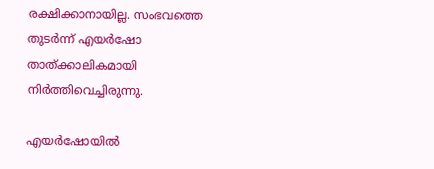രക്ഷിക്കാനായില്ല. സംഭവത്തെ തുടര്‍ന്ന് എയര്‍ഷോ താത്ക്കാലികമായി നിര്‍ത്തിവെച്ചിരുന്നു.

എയര്‍ഷോയില്‍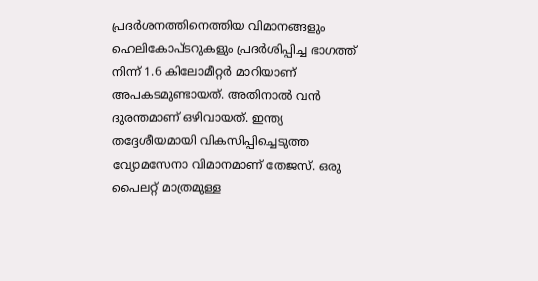പ്രദര്‍ശനത്തിനെത്തിയ വിമാനങ്ങളും ഹെലികോപ്ടറുകളും പ്രദര്‍ശിപ്പിച്ച ഭാഗത്ത് നിന്ന് 1.6 കിലോമീറ്റര്‍ മാറിയാണ് അപകടമുണ്ടായത്. അതിനാല്‍ വന്‍ ദുരന്തമാണ് ഒഴിവായത്. ഇന്ത്യ തദ്ദേശീയമായി വികസിപ്പിച്ചെടുത്ത വ്യോമസേനാ വിമാനമാണ് തേജസ്. ഒരു പൈലറ്റ് മാത്രമുള്ള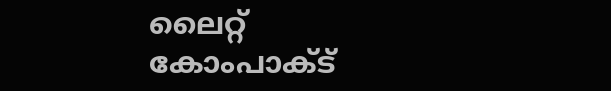ലൈറ്റ് കോംപാക്ട്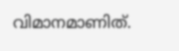വിമാനമാണിത്.